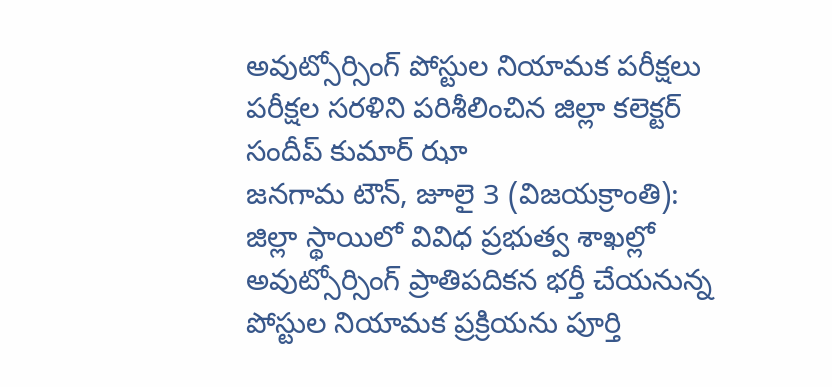అవుట్సోర్సింగ్ పోస్టుల నియామక పరీక్షలు
పరీక్షల సరళిని పరిశీలించిన జిల్లా కలెక్టర్ సందీప్ కుమార్ ఝా
జనగామ టౌన్, జూలై 3 (విజయక్రాంతి): జిల్లా స్థాయిలో వివిధ ప్రభుత్వ శాఖల్లో అవుట్సోర్సింగ్ ప్రాతిపదికన భర్తీ చేయనున్న పోస్టుల నియామక ప్రక్రియను పూర్తి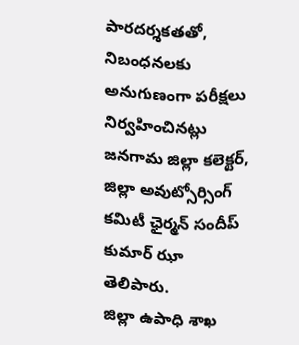పారదర్శకతతో, నిబంధనలకు అనుగుణంగా పరీక్షలు నిర్వహించినట్లు జనగామ జిల్లా కలెక్టర్, జిల్లా అవుట్సోర్సింగ్ కమిటీ ఛైర్మన్ సందీప్ కుమార్ ఝా తెలిపారు.
జిల్లా ఉపాధి శాఖ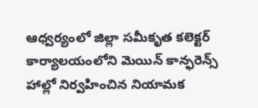ఆధ్వర్యంలో జిల్లా సమీకృత కలెక్టర్ కార్యాలయంలోని మెయిన్ కాన్ఫరెన్స్ హాల్లో నిర్వహించిన నియామక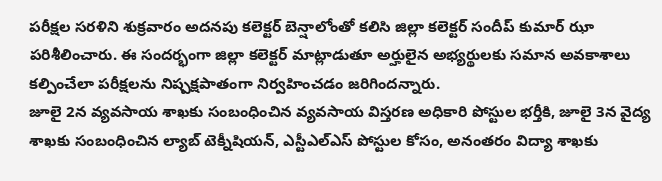పరీక్షల సరళిని శుక్రవారం అదనపు కలెక్టర్ బెన్షాలోంతో కలిసి జిల్లా కలెక్టర్ సందీప్ కుమార్ ఝా పరిశీలించారు. ఈ సందర్భంగా జిల్లా కలెక్టర్ మాట్లాడుతూ అర్హులైన అభ్యర్థులకు సమాన అవకాశాలు కల్పించేలా పరీక్షలను నిష్పక్షపాతంగా నిర్వహించడం జరిగిందన్నారు.
జూలై 2న వ్యవసాయ శాఖకు సంబంధించిన వ్యవసాయ విస్తరణ అధికారి పోస్టుల భర్తీకి, జూలై 3న వైద్య శాఖకు సంబంధించిన ల్యాబ్ టెక్నీషియన్, ఎస్టీఎల్ఎస్ పోస్టుల కోసం, అనంతరం విద్యా శాఖకు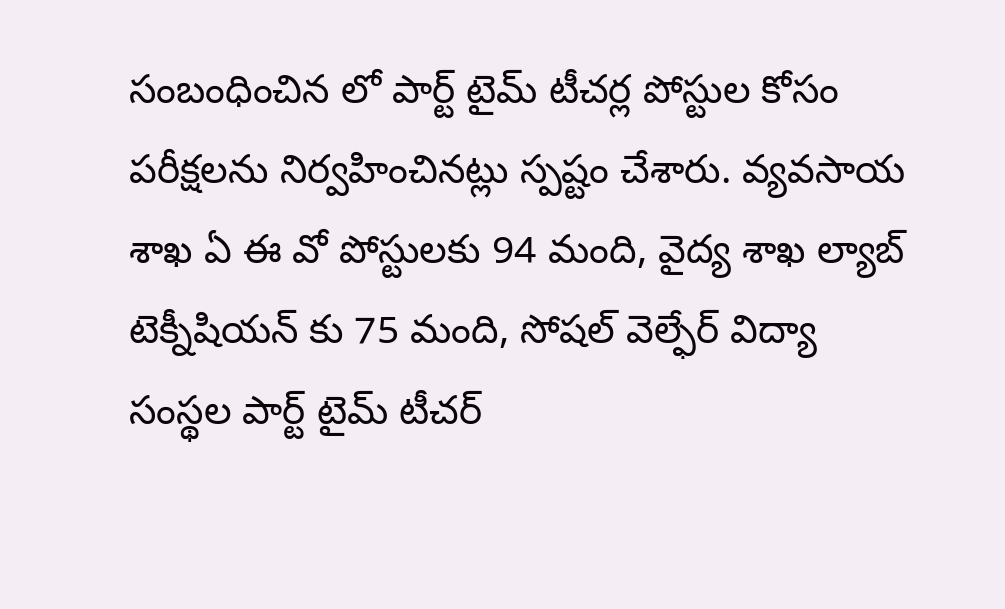సంబంధించిన లో పార్ట్ టైమ్ టీచర్ల పోస్టుల కోసం పరీక్షలను నిర్వహించినట్లు స్పష్టం చేశారు. వ్యవసాయ శాఖ ఏ ఈ వో పోస్టులకు 94 మంది, వైద్య శాఖ ల్యాబ్ టెక్నీషియన్ కు 75 మంది, సోషల్ వెల్ఫేర్ విద్యా సంస్థల పార్ట్ టైమ్ టీచర్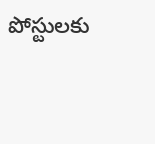పోస్టులకు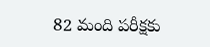82 మంది పరీక్షకు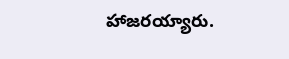హాజరయ్యారు.